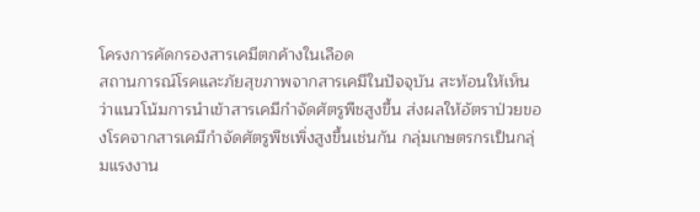โครงการคัดกรองสารเคมีตกค้างในเลือด
สถานการณ์โรคและภัยสุขภาพจากสารเคมีในปัจจุบัน สะท้อนให้เห็นว่าแนวโน้มการนำเข้าสารเคมีกำจัดศัตรูพืชสูงขึ้น ส่งผลให้อัตราป่วยของโรคจากสารเคมีกำจัดศัตรูพืชเพิ่งสูงขึ้นเช่นกัน กลุ่มเกษตรกรเป็นกลุ่มแรงงาน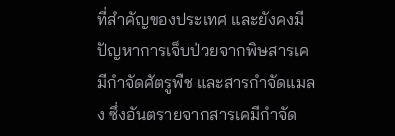ที่สำคัญของประเทศ และยังคงมีปัญหาการเจ็บป่วยจากพิษสารเคมีกำจัดศัตรูพืช และสารกำจัดแมลง ซึ่งอันตรายจากสารเคมีกำจัด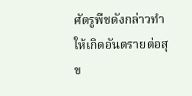ศัตรูพืชดังกล่าวทำให้เกิดอันตรายต่อสุข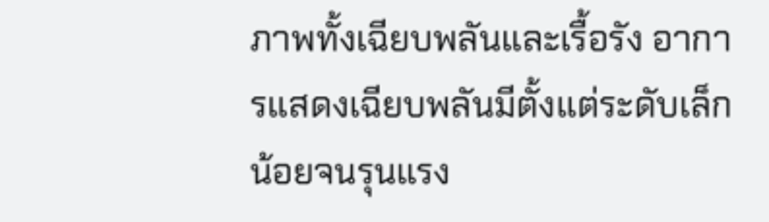ภาพทั้งเฉียบพลันและเรื้อรัง อาการแสดงเฉียบพลันมีตั้งแต่ระดับเล็กน้อยจนรุนแรง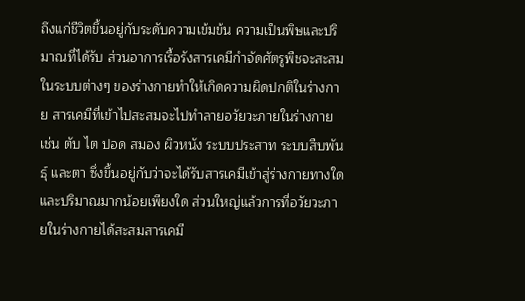ถึงแก่ชีวิตขึ้นอยู่กับระดับความเข้มข้น ความเป็นพิษและปริมาณที่ได้รับ ส่วนอาการเรื้อรังสารเคมีกำจัดศัตรูพืชจะสะสมในระบบต่างๆ ของร่างกายทำให้เกิดความผิดปกติในร่างกาย สารเคมีที่เข้าไปสะสมจะไปทำลายอวัยวะภายในร่างกาย เช่น ตับ ไต ปอด สมอง ผิวหนัง ระบบประสาท ระบบสืบพันธุ์ และตา ซึ่งขึ้นอยู่กับว่าจะได้รับสารเคมีเข้าสู่ร่างกายทางใด และปริมาณมากน้อยเพียงใด ส่วนใหญ่แล้วการที่อวัยวะภายในร่างกายได้สะสมสารเคมี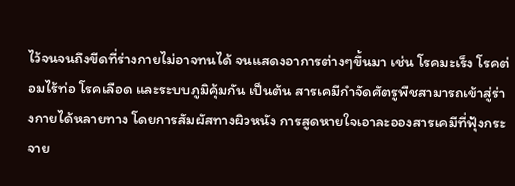ไว้จนจนถึงขีดที่ร่างกายไม่อาจทนได้ จนแสดงอาการต่างๆขึ้นมา เช่น โรคมะเร็ง โรคต่อมไร้ท่อ โรคเลือด และระบบภูมิคุ้มกัน เป็นต้น สารเคมีกำจัดศัตรูพืชสามารถเข้าสู่ร่างกายได้หลายทาง โดยการสัมผัสทางผิวหนัง การสูดหายใจเอาละอองสารเคมีที่ฟุ้งกระจาย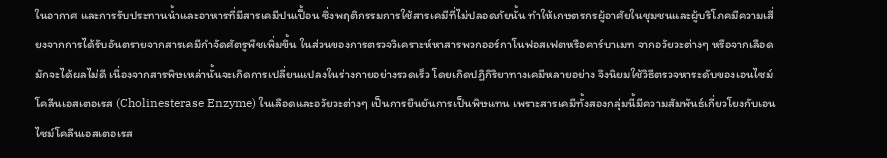ในอากาศ และการรับประทานน้ำและอาหารที่มีสารเคมีปนเปื้อน ซึ่งพฤติกรรมการใช้สารเคมีที่ไม่ปลอดภัยนั้น ทำให้เกษตรกรผู้อาศัยในชุมชนและผู้บริโภคมีความเสี่ยงจากการได้รับอันตรายจากสารเคมีกำจัดศัตรูพืชเพิ่มขึ้น ในส่วนของการตรวจวิเคราะห์หาสารพวกออร์กาโนฟอสเฟตหรือคาร์บาเมท จากอวัยวะต่างๆ หรือจากเลือดมักจะได้ผลไม่ดี เนื่องจากสารพิษเหล่านั้นจะเกิดการเปลี่ยนแปลงในร่างกายอย่างรวดเร็ว โดยเกิดปฏิกิริยาทางเคมีหลายอย่าง จึงนิยมใช้วิธีตรวจหาระดับของเอนไซม์โคลีนเอสเตอเรส (Cholinesterase Enzyme) ในเลือดและอวัยวะต่างๆ เป็นการยืนยันการเป็นพิษแทน เพราะสารเคมีทั้งสองกลุ่มนี้มีความสัมพันธ์เกี่ยวโยงกับเอนไซม์โคลีนเอสเตอเรส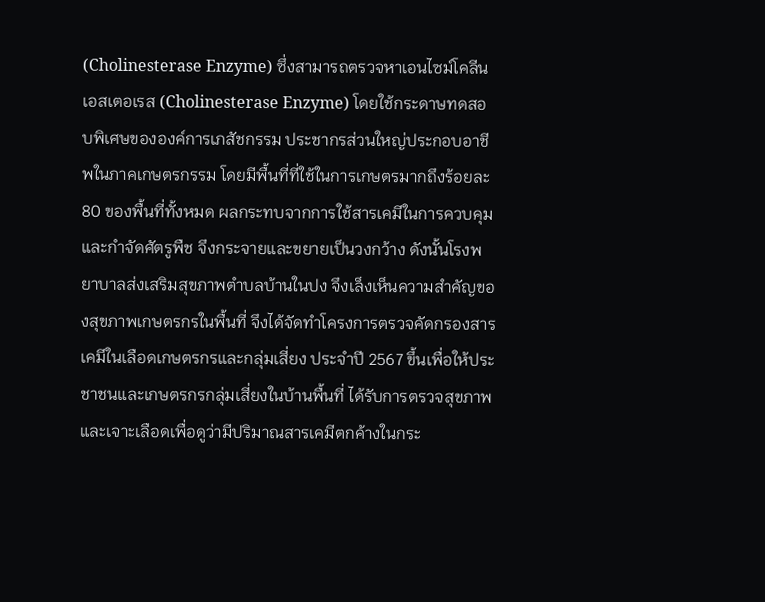(Cholinesterase Enzyme) ซึ่งสามารถตรวจหาเอนไซม์โคลีนเอสเตอเรส (Cholinesterase Enzyme) โดยใช้กระดาษทดสอบพิเศษขององค์การเภสัชกรรม ประชากรส่วนใหญ่ประกอบอาชีพในภาคเกษตรกรรม โดยมีพื้นที่ที่ใช้ในการเกษตรมากถึงร้อยละ 80 ของพื้นที่ทั้งหมด ผลกระทบจากการใช้สารเคมีในการควบคุมและกำจัดศัตรูพืช จึงกระจายและขยายเป็นวงกว้าง ดังนั้นโรงพยาบาลส่งเสริมสุขภาพตำบลบ้านในปง จึงเล็งเห็นความสำคัญของสุขภาพเกษตรกรในพื้นที่ จึงได้จัดทำโครงการตรวจคัดกรองสารเคมีในเลือดเกษตรกรและกลุ่มเสี่ยง ประจำปี 2567 ขึ้นเพื่อให้ประชาชนและเกษตรกรกลุ่มเสี่ยงในบ้านพื้นที่ ได้รับการตรวจสุขภาพและเจาะเลือดเพื่อดูว่ามีปริมาณสารเคมีตกค้างในกระ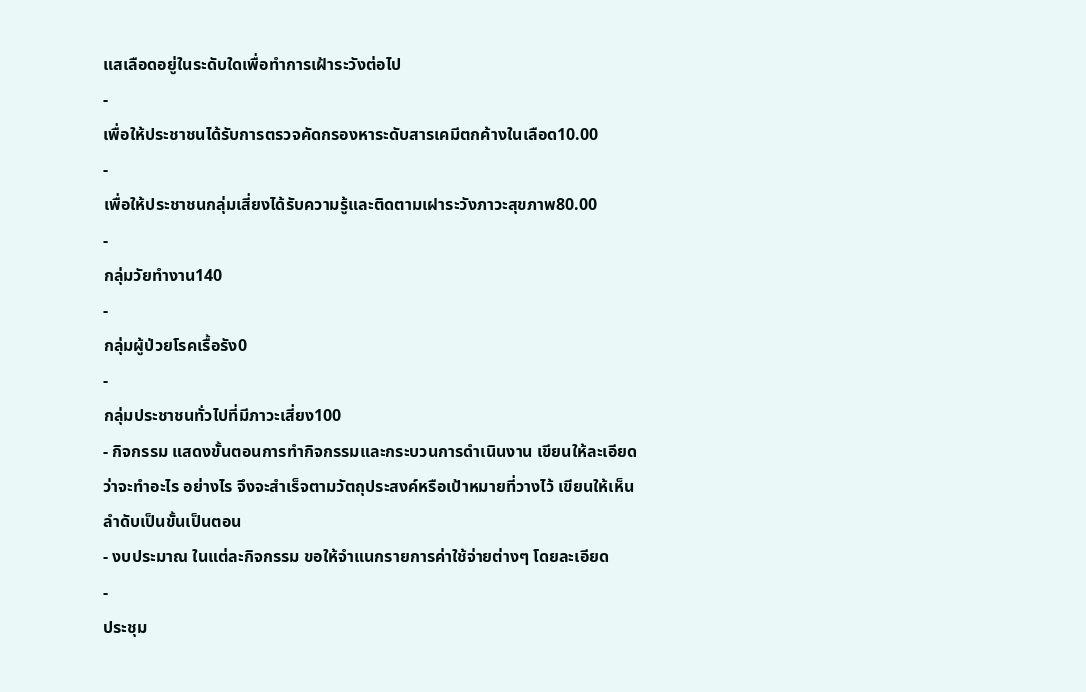แสเลือดอยู่ในระดับใดเพื่อทำการเฝ้าระวังต่อไป
-
เพื่อให้ประชาชนได้รับการตรวจคัดกรองหาระดับสารเคมีตกค้างในเลือด10.00
-
เพื่อให้ประชาชนกลุ่มเสี่ยงได้รับความรู้และติดตามเฝาระวังภาวะสุขภาพ80.00
-
กลุ่มวัยทำงาน140
-
กลุ่มผู้ป่วยโรคเรื้อรัง0
-
กลุ่มประชาชนทั่วไปที่มีภาวะเสี่ยง100
- กิจกรรม แสดงขั้นตอนการทำกิจกรรมและกระบวนการดำเนินงาน เขียนให้ละเอียดว่าจะทำอะไร อย่างไร จึงจะสำเร็จตามวัตถุประสงค์หรือเป้าหมายที่วางไว้ เขียนให้เห็นลำดับเป็นขั้นเป็นตอน
- งบประมาณ ในแต่ละกิจกรรม ขอให้จำแนกรายการค่าใช้จ่ายต่างๆ โดยละเอียด
-
ประชุม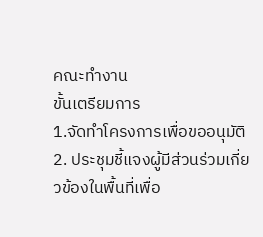คณะทำงาน
ขั้นเตรียมการ
1.จัดทำโครงการเพื่อขออนุมัติ
2. ประชุมชี้แจงผู้มีส่วนร่วมเกี่ยวข้องในพื้นที่เพื่อ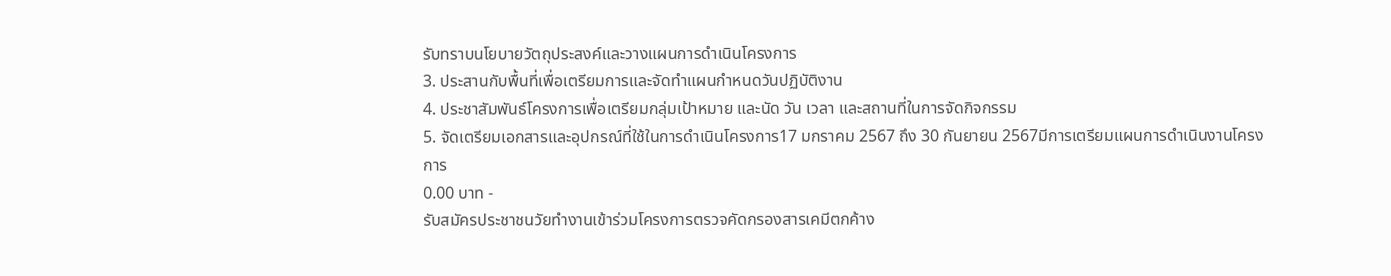รับทราบนโยบายวัตถุประสงค์และวางแผนการดำเนินโครงการ
3. ประสานกับพื้นที่เพื่อเตรียมการและจัดทำแผนกำหนดวันปฏิบัติงาน
4. ประชาสัมพันธ์โครงการเพื่อเตรียมกลุ่มเป้าหมาย และนัด วัน เวลา และสถานที่ในการจัดกิจกรรม
5. จัดเตรียมเอกสารและอุปกรณ์ที่ใช้ในการดำเนินโครงการ17 มกราคม 2567 ถึง 30 กันยายน 2567มีการเตรียมแผนการดำเนินงานโครงการ
0.00 บาท -
รับสมัครประชาชนวัยทำงานเข้าร่วมโครงการตรวจคัดกรองสารเคมีตกค้าง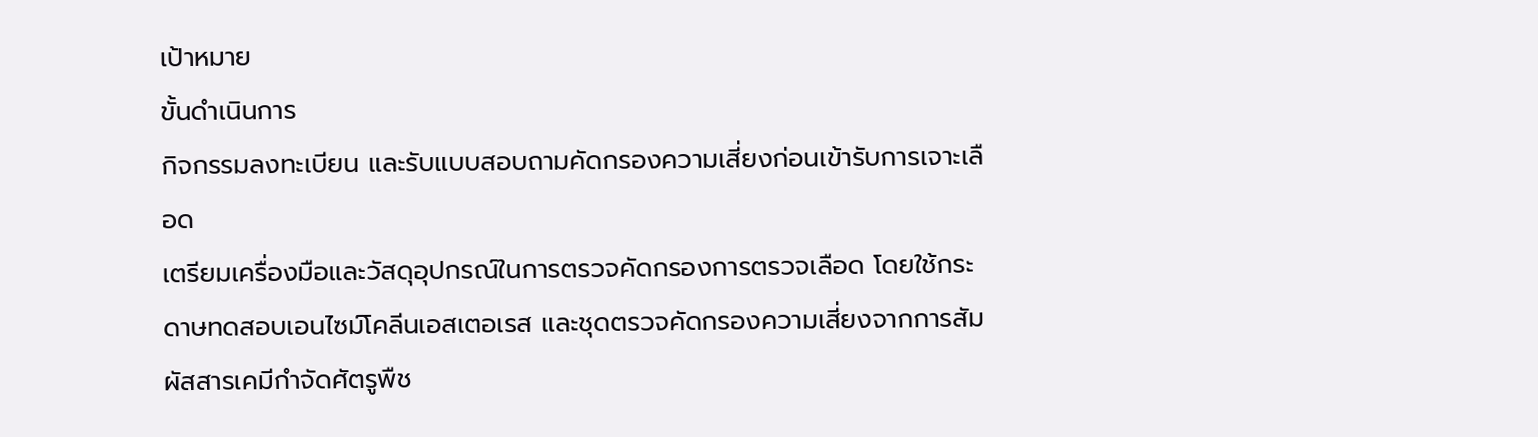เป้าหมาย
ขั้นดำเนินการ
กิจกรรมลงทะเบียน และรับแบบสอบถามคัดกรองความเสี่ยงก่อนเข้ารับการเจาะเลือด
เตรียมเครื่องมือและวัสดุอุปกรณ์ในการตรวจคัดกรองการตรวจเลือด โดยใช้กระดาษทดสอบเอนไซม์โคลีนเอสเตอเรส และชุดตรวจคัดกรองความเสี่ยงจากการสัมผัสสารเคมีกำจัดศัตรูพืช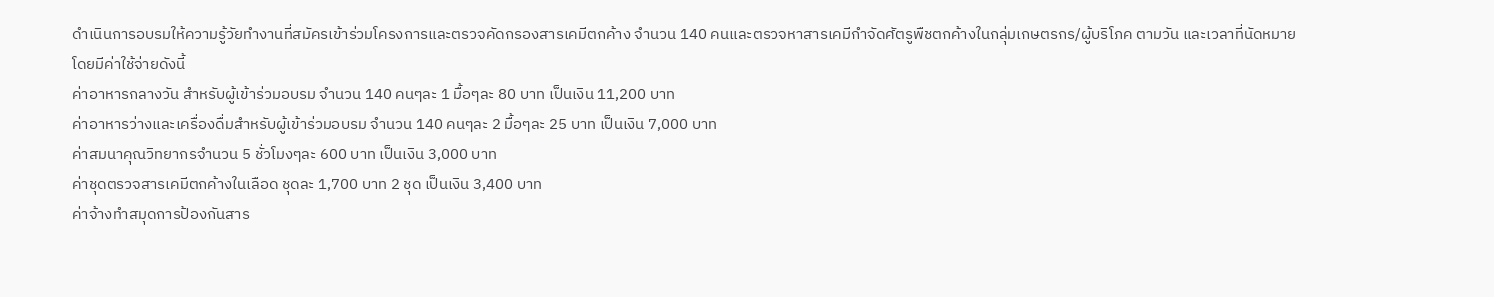ดำเนินการอบรมให้ความรู้วัยทำงานที่สมัครเข้าร่วมโครงการและตรวจคัดกรองสารเคมีตกค้าง จำนวน 140 คนและตรวจหาสารเคมีกำจัดศัตรูพืชตกค้างในกลุ่มเกษตรกร/ผู้บริโภค ตามวัน และเวลาที่นัดหมาย
โดยมีค่าใช้จ่ายดังนี้
ค่าอาหารกลางวัน สำหรับผู้เข้าร่วมอบรม จำนวน 140 คนๆละ 1 มื้อๆละ 80 บาท เป็นเงิน 11,200 บาท
ค่าอาหารว่างและเครื่องดื่มสำหรับผู้เข้าร่วมอบรม จำนวน 140 คนๆละ 2 มื้อๆละ 25 บาท เป็นเงิน 7,000 บาท
ค่าสมนาคุณวิทยากรจำนวน 5 ชั่วโมงๆละ 600 บาท เป็นเงิน 3,000 บาท
ค่าชุดตรวจสารเคมีตกค้างในเลือด ชุดละ 1,700 บาท 2 ชุด เป็นเงิน 3,400 บาท
ค่าจ้างทำสมุดการป้องกันสาร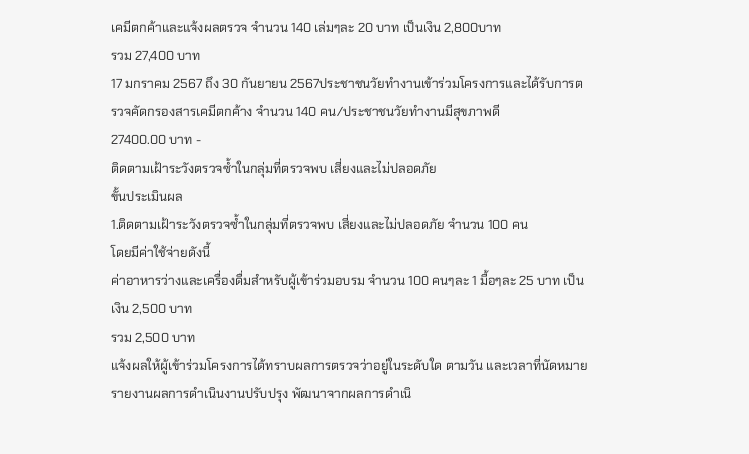เคมีตกค้าและแจ้งผลตรวจ จำนวน 140 เล่มๆละ 20 บาท เป็นเงิน 2,800บาท
รวม 27,400 บาท
17 มกราคม 2567 ถึง 30 กันยายน 2567ประชาชนวัยทำงานเข้าร่วมโครงการและได้รับการตรวจคัดกรองสารเคมีตกค้าง จำนวน 140 คน/ประชาชนวัยทำงานมีสุขภาพดี
27400.00 บาท -
ติดตามเฝ้าระวังตรวจซ้ำในกลุ่มที่ตรวจพบ เสี่ยงและไม่ปลอดภัย
ขั้นประเมินผล
1.ติดตามเฝ้าระวังตรวจซ้ำในกลุ่มที่ตรวจพบ เสี่ยงและไม่ปลอดภัย จำนวน 100 คน
โดยมีค่าใช้จ่ายดังนี้
ค่าอาหารว่างและเครื่องดื่มสำหรับผู้เข้าร่วมอบรม จำนวน 100 คนๆละ 1 มื้อๆละ 25 บาท เป็นเงิน 2,500 บาท
รวม 2,500 บาท
แจ้งผลให้ผู้เข้าร่วมโครงการได้ทราบผลการตรวจว่าอยู่ในระดับใด ตามวัน และเวลาที่นัดหมาย
รายงานผลการดำเนินงานปรับปรุง พัฒนาจากผลการดำเนิ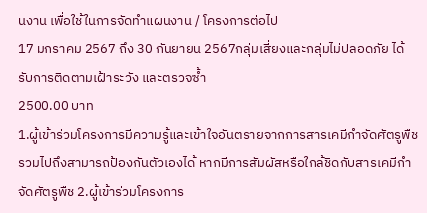นงาน เพื่อใช้ในการจัดทำแผนงาน / โครงการต่อไป
17 มกราคม 2567 ถึง 30 กันยายน 2567กลุ่มเสี่ยงและกลุ่มไม่ปลอดภัย ได้รับการติดตามเฝ้าระวัง และตรวจซ้ำ
2500.00 บาท
1.ผู้เข้าร่วมโครงการมีความรู้และเข้าใจอันตรายจากการสารเคมีกำจัดศัตรูพืช รวมไปถึงสามารถป้องกันตัวเองได้ หากมีการสัมผัสหรือใกล้ชิดกับสารเคมีกำจัดศัตรูพืช 2.ผู้เข้าร่วมโครงการ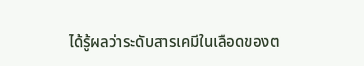ได้รู้ผลว่าระดับสารเคมีในเลือดของต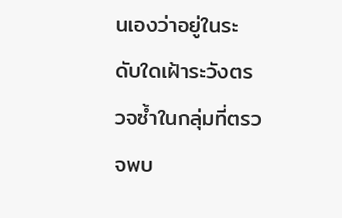นเองว่าอยู่ในระดับใดเฝ้าระวังตรวจซ้ำในกลุ่มที่ตรวจพบ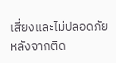เสี่ยงและไม่ปลอดภัย หลังจากติด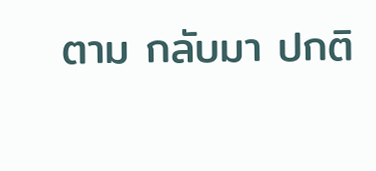ตาม กลับมา ปกติ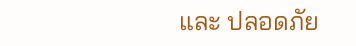และ ปลอดภัย